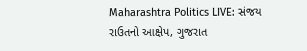Maharashtra Politics LIVE: સંજય રાઉતનો આક્ષેપ, ગુજરાત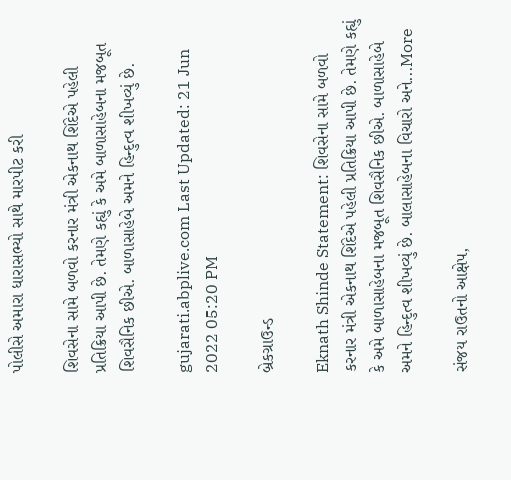પોલીસે અમારા ધારાસભ્યો સાથે મારપીટ કરી

શિવસેના સામે બળવો કરનાર મંત્રી એકનાથ શિંદેએ પહેલી પ્રતિક્રિયા આપી છે. તેમણે કહ્યું કે અમે બાળાસાહેબના મજબૂત શિવસૈનિક છીએ. બાળાસાહેબે અમને હિન્દુત્વ શીખવ્યું છે.

gujarati.abplive.com Last Updated: 21 Jun 2022 05:20 PM

બ્રેકગ્રાઉન્ડ

Eknath Shinde Statement: શિવસેના સામે બળવો કરનાર મંત્રી એકનાથ શિંદેએ પહેલી પ્રતિક્રિયા આપી છે. તેમણે કહ્યું કે અમે બાળાસાહેબના મજબૂત શિવસૈનિક છીએ. બાળાસાહેબે અમને હિન્દુત્વ શીખવ્યું છે. બાલાસાહેબના વિચારો અને...More

સંજય રાઉતનો આક્ષેપ,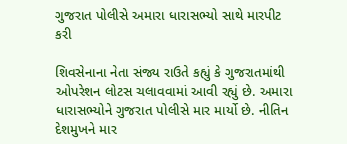ગુજરાત પોલીસે અમારા ધારાસભ્યો સાથે મારપીટ કરી

શિવસેનાના નેતા સંજ્ય રાઉતે કહ્યું કે ગુજરાતમાંથી ઓપરેશન લોટસ ચલાવવામાં આવી રહ્યું છે. અમારા ધારાસભ્યોને ગુજરાત પોલીસે માર માર્યો છે. નીતિન દેશમુખને માર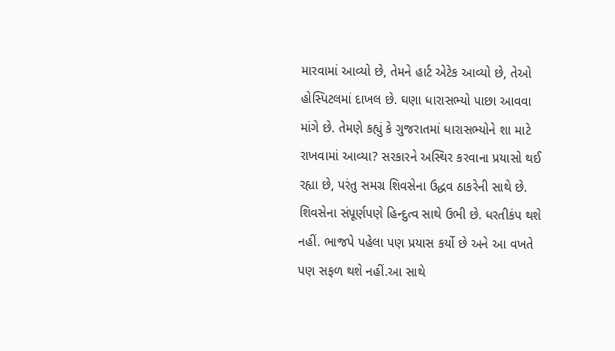મારવામાં આવ્યો છે, તેમને હાર્ટ એટેક આવ્યો છે, તેઓ હોસ્પિટલમાં દાખલ છે. ઘણા ધારાસભ્યો પાછા આવવા માંગે છે. તેમણે કહ્યું કે ગુજરાતમાં ધારાસભ્યોને શા માટે રાખવામાં આવ્યા? સરકારને અસ્થિર કરવાના પ્રયાસો થઈ રહ્યા છે, પરંતુ સમગ્ર શિવસેના ઉદ્ધવ ઠાકરેની સાથે છે. શિવસેના સંપૂર્ણપણે હિન્દુત્વ સાથે ઉભી છે. ધરતીકંપ થશે નહીં. ભાજપે પહેલા પણ પ્રયાસ કર્યો છે અને આ વખતે પણ સફળ થશે નહીં.આ સાથે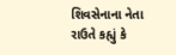શિવસેનાના નેતા રાઉતે કહ્યું કે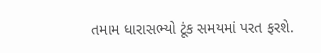તમામ ધારાસભ્યો ટૂંક સમયમાં પરત ફરશે.